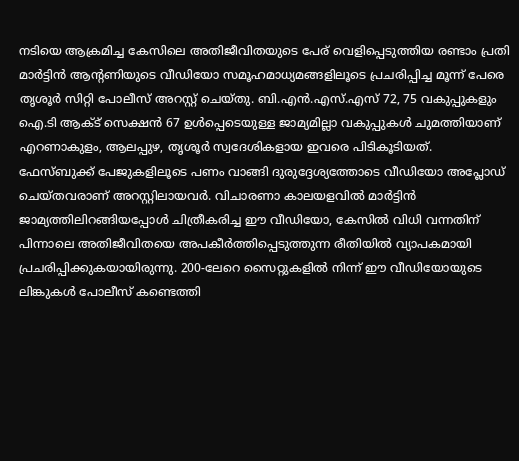നടിയെ ആക്രമിച്ച കേസിലെ അതിജീവിതയുടെ പേര് വെളിപ്പെടുത്തിയ രണ്ടാം പ്രതി മാർട്ടിൻ ആന്റണിയുടെ വീഡിയോ സമൂഹമാധ്യമങ്ങളിലൂടെ പ്രചരിപ്പിച്ച മൂന്ന് പേരെ തൃശൂർ സിറ്റി പോലീസ് അറസ്റ്റ് ചെയ്തു. ബി.എൻ.എസ്.എസ് 72, 75 വകുപ്പുകളും ഐ.ടി ആക്ട് സെക്ഷൻ 67 ഉൾപ്പെടെയുള്ള ജാമ്യമില്ലാ വകുപ്പുകൾ ചുമത്തിയാണ് എറണാകുളം, ആലപ്പുഴ, തൃശൂർ സ്വദേശികളായ ഇവരെ പിടികൂടിയത്.
ഫേസ്ബുക്ക് പേജുകളിലൂടെ പണം വാങ്ങി ദുരുദ്ദേശ്യത്തോടെ വീഡിയോ അപ്ലോഡ് ചെയ്തവരാണ് അറസ്റ്റിലായവർ. വിചാരണാ കാലയളവിൽ മാർട്ടിൻ ജാമ്യത്തിലിറങ്ങിയപ്പോൾ ചിത്രീകരിച്ച ഈ വീഡിയോ, കേസിൽ വിധി വന്നതിന് പിന്നാലെ അതിജീവിതയെ അപകീർത്തിപ്പെടുത്തുന്ന രീതിയിൽ വ്യാപകമായി പ്രചരിപ്പിക്കുകയായിരുന്നു. 200-ലേറെ സൈറ്റുകളിൽ നിന്ന് ഈ വീഡിയോയുടെ ലിങ്കുകൾ പോലീസ് കണ്ടെത്തി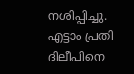നശിപ്പിച്ചു.
എട്ടാം പ്രതി ദിലീപിനെ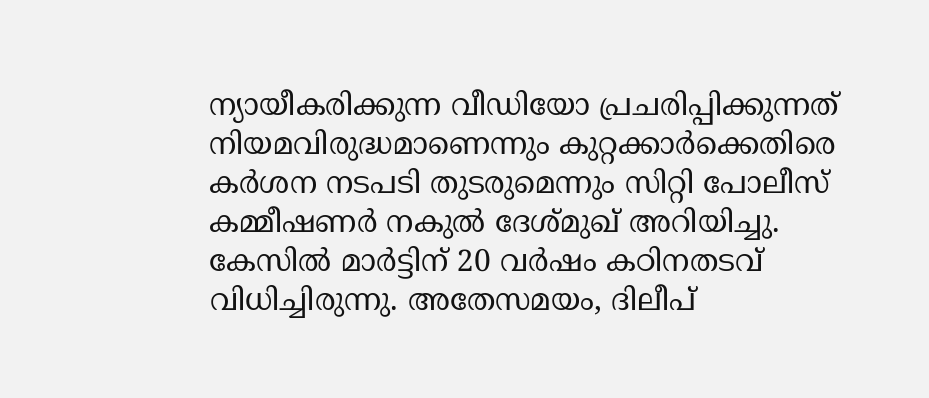ന്യായീകരിക്കുന്ന വീഡിയോ പ്രചരിപ്പിക്കുന്നത് നിയമവിരുദ്ധമാണെന്നും കുറ്റക്കാർക്കെതിരെ കർശന നടപടി തുടരുമെന്നും സിറ്റി പോലീസ് കമ്മീഷണർ നകുൽ ദേശ്മുഖ് അറിയിച്ചു. കേസിൽ മാർട്ടിന് 20 വർഷം കഠിനതടവ് വിധിച്ചിരുന്നു. അതേസമയം, ദിലീപ്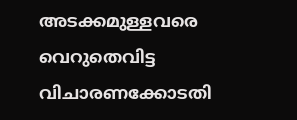അടക്കമുള്ളവരെ വെറുതെവിട്ട വിചാരണക്കോടതി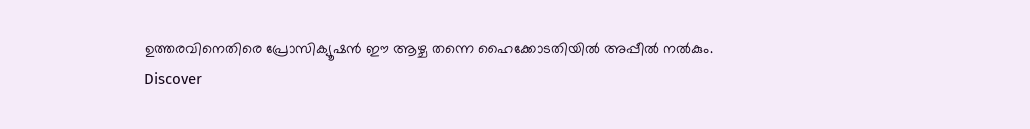ഉത്തരവിനെതിരെ പ്രോസിക്യൂഷൻ ഈ ആഴ്ച തന്നെ ഹൈക്കോടതിയിൽ അപ്പീൽ നൽകും.
Discover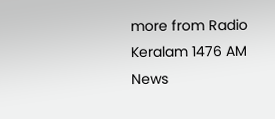more from Radio Keralam 1476 AM News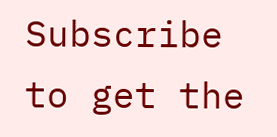Subscribe to get the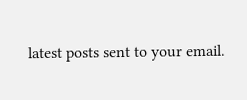latest posts sent to your email.